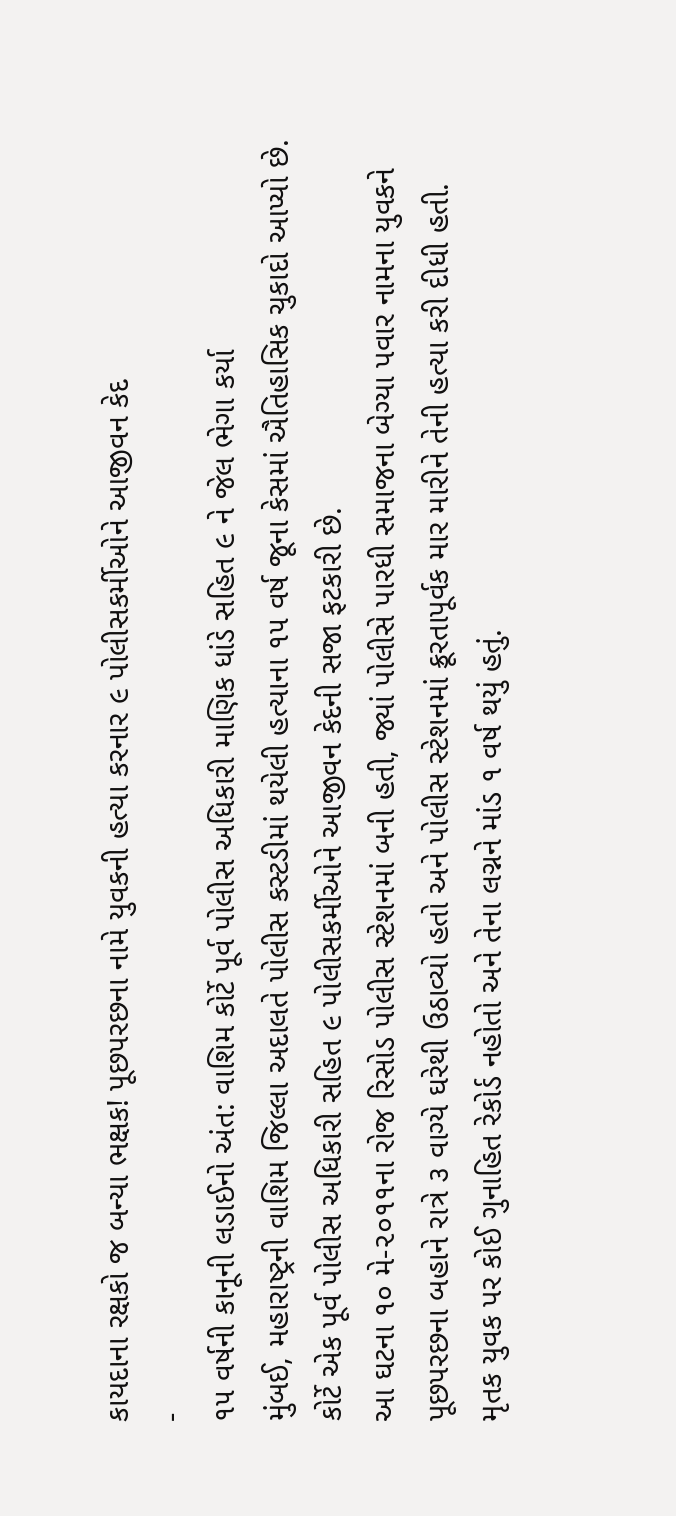કાયદાના રક્ષકો જ બન્યા ભક્ષક! પૂછપરછના નામે યુવકની હત્યા કરનાર ૯ પોલીસકર્મીઓને આજીવન કેદ
-
૧૫ વર્ષની કાનૂની લડાઈનો અંત: વાશિમ કોર્ટે પૂર્વ પોલીસ અધિકારી માણિક ધાંડે સહિત ૯ ને જેલ ભેગા કર્યા
મુંબઈ, મહારાષ્ટ્રની વાશિમ જિલ્લા અદાલતે પોલીસ કસ્ટડીમાં થયેલી હત્યાના ૧૫ વર્ષ જૂના કેસમાં ઐતિહાસિક ચુકાદો આપ્યો છે. કોર્ટે એક પૂર્વ પોલીસ અધિકારી સહિત ૯ પોલીસકર્મીઓને આજીવન કેદની સજા ફટકારી છે.
આ ઘટના ૧૦ મે-૨૦૧૧ના રોજ રિસોડ પોલીસ સ્ટેશનમાં બની હતી, જ્યાં પોલીસે પારધી સમાજના બેગ્યા પવાર નામના યુવકને પૂછપરછના બહાને રાત્રે ૩ વાગ્યે ઘરેથી ઉઠાવ્યો હતો અને પોલીસ સ્ટેશનમાં ક્રૂરતાપૂર્વક માર મારીને તેની હત્યા કરી દીધી હતી.
મૃતક યુવક પર કોઈ ગુનાહિત રેકોર્ડ નહોતો અને તેના લગ્નને માંડ ૧ વર્ષ થયું હતું.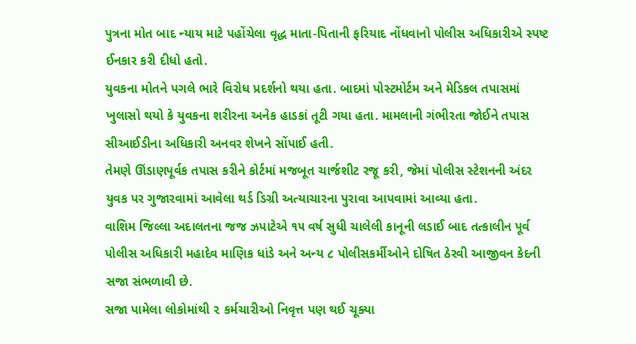પુત્રના મોત બાદ ન્યાય માટે પહોંચેલા વૃદ્ધ માતા-પિતાની ફરિયાદ નોંધવાનો પોલીસ અધિકારીએ સ્પષ્ટ ઈનકાર કરી દીધો હતો.
યુવકના મોતને પગલે ભારે વિરોધ પ્રદર્શનો થયા હતા. બાદમાં પોસ્ટમોર્ટમ અને મેડિકલ તપાસમાં ખુલાસો થયો કે યુવકના શરીરના અનેક હાડકાં તૂટી ગયા હતા. મામલાની ગંભીરતા જોઈને તપાસ સીઆઈડીના અધિકારી અનવર શેખને સોંપાઈ હતી.
તેમણે ઊંડાણપૂર્વક તપાસ કરીને કોર્ટમાં મજબૂત ચાર્જશીટ રજૂ કરી, જેમાં પોલીસ સ્ટેશનની અંદર યુવક પર ગુજારવામાં આવેલા થર્ડ ડિગ્રી અત્યાચારના પુરાવા આપવામાં આવ્યા હતા.
વાશિમ જિલ્લા અદાલતના જજ ઝપાટેએ ૧૫ વર્ષ સુધી ચાલેલી કાનૂની લડાઈ બાદ તત્કાલીન પૂર્વ પોલીસ અધિકારી મહાદેવ માણિક ધાંડે અને અન્ય ૮ પોલીસકર્મીઓને દોષિત ઠેરવી આજીવન કેદની સજા સંભળાવી છે.
સજા પામેલા લોકોમાંથી ૨ કર્મચારીઓ નિવૃત્ત પણ થઈ ચૂક્યા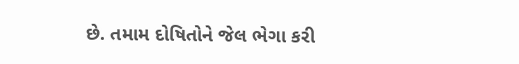છે. તમામ દોષિતોને જેલ ભેગા કરી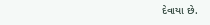દેવાયા છે.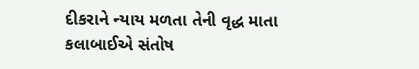દીકરાને ન્યાય મળતા તેની વૃદ્ધ માતા કલાબાઈએ સંતોષ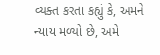વ્યક્ત કરતા કહ્યું કે, અમને ન્યાય મળ્યો છે, અમે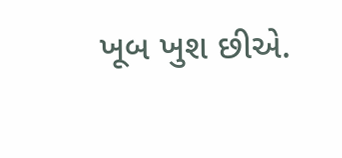ખૂબ ખુશ છીએ.